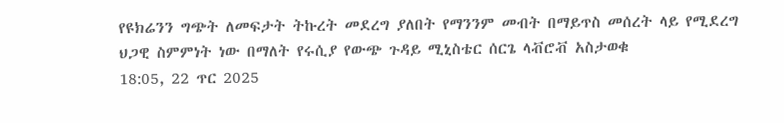የዩክሬንን ግጭት ለመፍታት ትኩረት መደረግ ያለበት የማንንም መብት በማይጥስ መሰረት ላይ የሚደረግ ህጋዊ ስምምነት ነው በማለት የሩሲያ የውጭ ጉዳይ ሚኒስቴር ሰርጌ ላቭሮቭ አስታወቁ
18:05, 22 ጥር 2025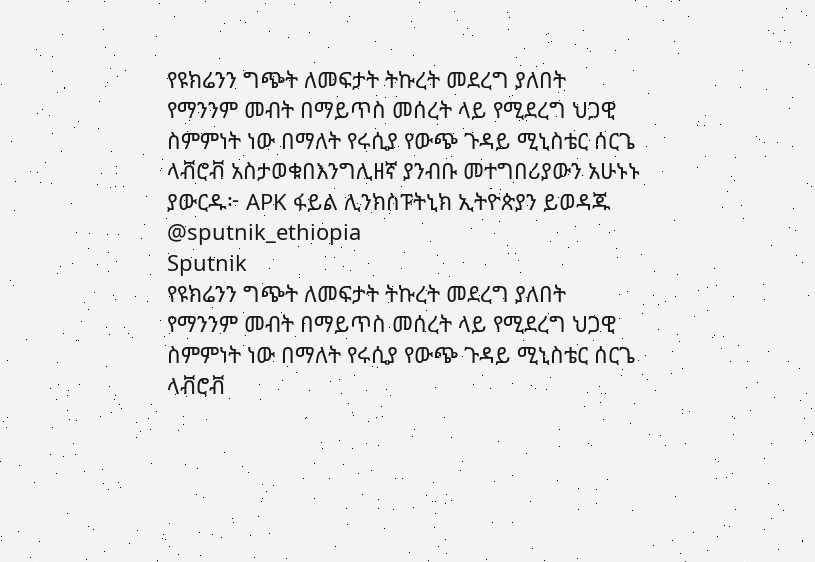የዩክሬንን ግጭት ለመፍታት ትኩረት መደረግ ያለበት የማንንም መብት በማይጥስ መሰረት ላይ የሚደረግ ህጋዊ ስምምነት ነው በማለት የሩሲያ የውጭ ጉዳይ ሚኒስቴር ሰርጌ ላቭሮቭ አስታወቁበእንግሊዘኛ ያንብቡ መተግበሪያውን አሁኑኑ ያውርዱ፦ APK ፋይል ሊንክስፑትኒክ ኢትዮጵያን ይወዳጁ @sputnik_ethiopia
Sputnik
የዩክሬንን ግጭት ለመፍታት ትኩረት መደረግ ያለበት የማንንም መብት በማይጥስ መሰረት ላይ የሚደረግ ህጋዊ ስምምነት ነው በማለት የሩሲያ የውጭ ጉዳይ ሚኒስቴር ሰርጌ ላቭሮቭ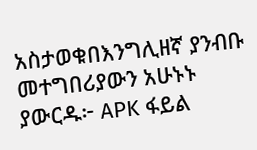አስታወቁበእንግሊዘኛ ያንብቡ መተግበሪያውን አሁኑኑ ያውርዱ፦ APK ፋይል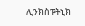ሊንክስፑትኒክ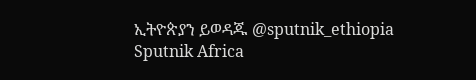ኢትዮጵያን ይወዳጁ @sputnik_ethiopia
Sputnik Africa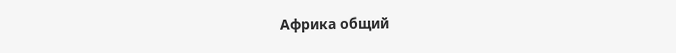Африка общий